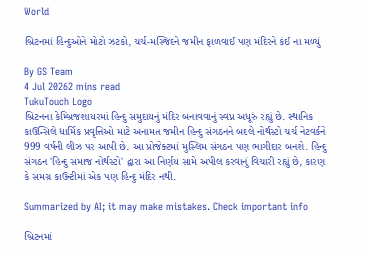World

બ્રિટનમાં હિન્દુઓને મોટો ઝટકો, ચર્ચ-મસ્જિદને જમીન ફાળવાઈ પણ મંદિરને કંઈ ના મળ્યું

By GS Team
4 Jul 20262 mins read
TukuTouch Logo
બ્રિટનના કેમ્બ્રિજશાયરમાં હિન્દુ સમુદાયનું મંદિર બનાવવાનું સ્વપ્ન અધૂરું રહ્યું છે. સ્થાનિક કાઉન્સિલે ધાર્મિક પ્રવૃત્તિઓ માટે અનામત જમીન હિન્દુ સંગઠનને બદલે નોર્થસ્ટો ચર્ચ નેટવર્કને 999 વર્ષની લીઝ પર આપી છે. આ પ્રોજેક્ટમાં મુસ્લિમ સંગઠન પણ ભાગીદાર બનશે. હિન્દુ સંગઠન 'હિન્દુ સમાજ નોર્થસ્ટો' દ્વારા આ નિર્ણય સામે અપીલ કરવાનું વિચારી રહ્યું છે, કારણ કે સમગ્ર કાઉન્ટીમાં એક પણ હિન્દુ મંદિર નથી.

Summarized by AI; it may make mistakes. Check important info

બ્રિટનમાં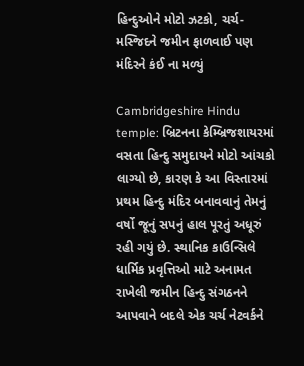હિન્દુઓને મોટો ઝટકો, ચર્ચ-મસ્જિદને જમીન ફાળવાઈ પણ મંદિરને કંઈ ના મળ્યું

Cambridgeshire Hindu temple: બ્રિટનના કેમ્બ્રિજશાયરમાં વસતા હિન્દુ સમુદાયને મોટો આંચકો લાગ્યો છે, કારણ કે આ વિસ્તારમાં પ્રથમ હિન્દુ મંદિર બનાવવાનું તેમનું વર્ષો જૂનું સપનું હાલ પૂરતું અધૂરું રહી ગયું છે. સ્થાનિક કાઉન્સિલે ધાર્મિક પ્રવૃત્તિઓ માટે અનામત રાખેલી જમીન હિન્દુ સંગઠનને આપવાને બદલે એક ચર્ચ નેટવર્કને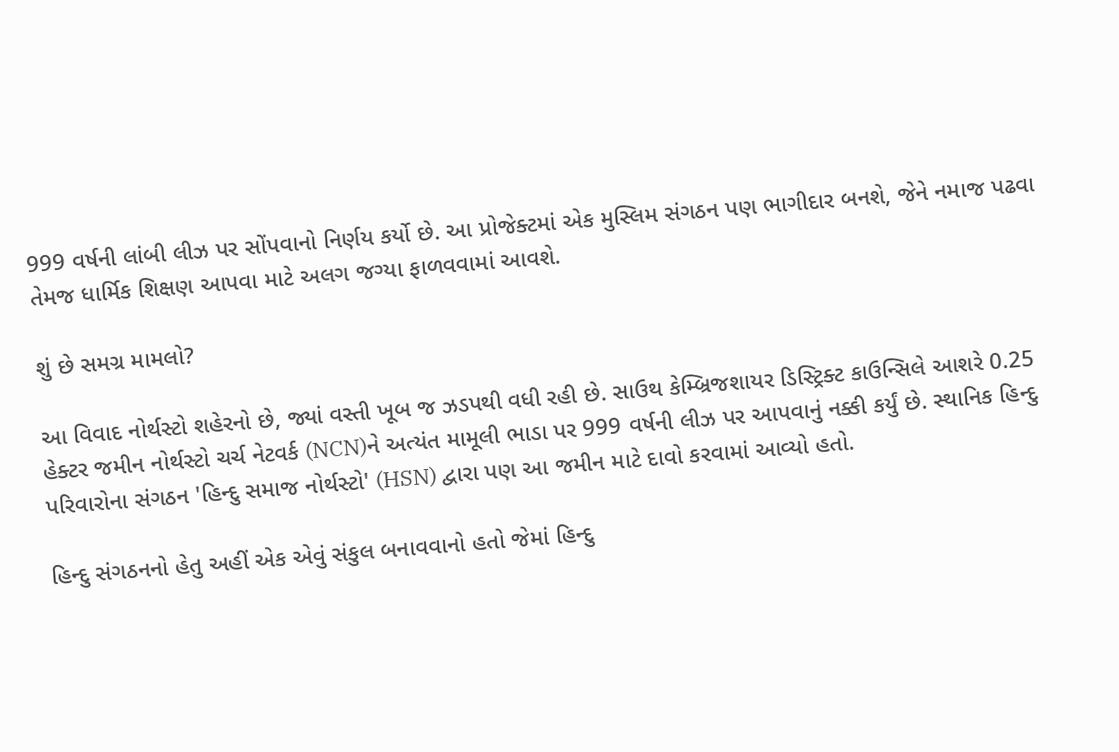999 વર્ષની લાંબી લીઝ પર સોંપવાનો નિર્ણય કર્યો છે. આ પ્રોજેક્ટમાં એક મુસ્લિમ સંગઠન પણ ભાગીદાર બનશે, જેને નમાજ પઢવા તેમજ ધાર્મિક શિક્ષણ આપવા માટે અલગ જગ્યા ફાળવવામાં આવશે.

શું છે સમગ્ર મામલો?

આ વિવાદ નોર્થસ્ટો શહેરનો છે, જ્યાં વસ્તી ખૂબ જ ઝડપથી વધી રહી છે. સાઉથ કેમ્બ્રિજશાયર ડિસ્ટ્રિક્ટ કાઉન્સિલે આશરે 0.25 હેક્ટર જમીન નોર્થસ્ટો ચર્ચ નેટવર્ક (NCN)ને અત્યંત મામૂલી ભાડા પર 999 વર્ષની લીઝ પર આપવાનું નક્કી કર્યું છે. સ્થાનિક હિન્દુ પરિવારોના સંગઠન 'હિન્દુ સમાજ નોર્થસ્ટો' (HSN) દ્વારા પણ આ જમીન માટે દાવો કરવામાં આવ્યો હતો.

હિન્દુ સંગઠનનો હેતુ અહીં એક એવું સંકુલ બનાવવાનો હતો જેમાં હિન્દુ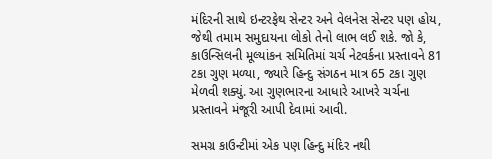મંદિરની સાથે ઇન્ટરફેથ સેન્ટર અને વેલનેસ સેન્ટર પણ હોય, જેથી તમામ સમુદાયના લોકો તેનો લાભ લઈ શકે. જો કે, કાઉન્સિલની મૂલ્યાંકન સમિતિમાં ચર્ચ નેટવર્કના પ્રસ્તાવને 81 ટકા ગુણ મળ્યા, જ્યારે હિન્દુ સંગઠન માત્ર 65 ટકા ગુણ મેળવી શક્યું. આ ગુણભારના આધારે આખરે ચર્ચના પ્રસ્તાવને મંજૂરી આપી દેવામાં આવી.

સમગ્ર કાઉન્ટીમાં એક પણ હિન્દુ મંદિર નથી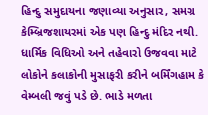હિન્દુ સમુદાયના જણાવ્યા અનુસાર, સમગ્ર કેમ્બ્રિજશાયરમાં એક પણ હિન્દુ મંદિર નથી. ધાર્મિક વિધિઓ અને તહેવારો ઉજવવા માટે લોકોને કલાકોની મુસાફરી કરીને બર્મિંગહામ કે વેમ્બલી જવું પડે છે. ભાડે મળતા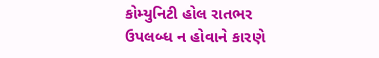કોમ્યુનિટી હોલ રાતભર ઉપલબ્ધ ન હોવાને કારણે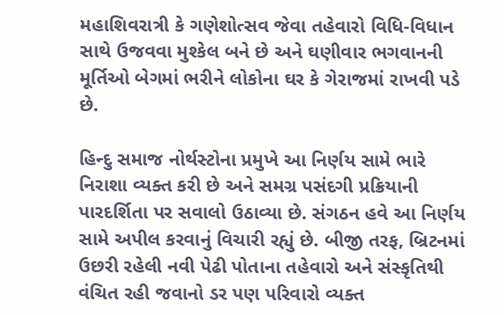મહાશિવરાત્રી કે ગણેશોત્સવ જેવા તહેવારો વિધિ-વિધાન સાથે ઉજવવા મુશ્કેલ બને છે અને ઘણીવાર ભગવાનની મૂર્તિઓ બેગમાં ભરીને લોકોના ઘર કે ગેરાજમાં રાખવી પડે છે.

હિન્દુ સમાજ નોર્થસ્ટોના પ્રમુખે આ નિર્ણય સામે ભારે નિરાશા વ્યક્ત કરી છે અને સમગ્ર પસંદગી પ્રક્રિયાની પારદર્શિતા પર સવાલો ઉઠાવ્યા છે. સંગઠન હવે આ નિર્ણય સામે અપીલ કરવાનું વિચારી રહ્યું છે. બીજી તરફ, બ્રિટનમાં ઉછરી રહેલી નવી પેઢી પોતાના તહેવારો અને સંસ્કૃતિથી વંચિત રહી જવાનો ડર પણ પરિવારો વ્યક્ત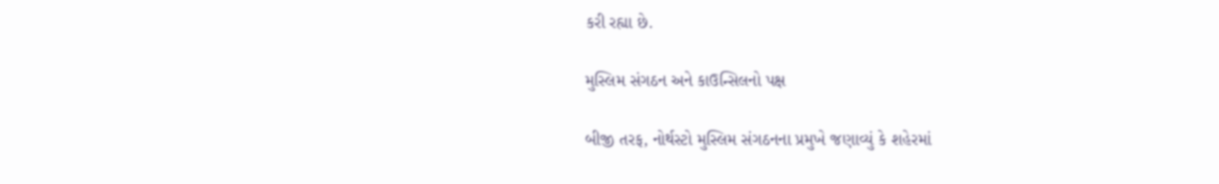કરી રહ્યા છે.

મુસ્લિમ સંગઠન અને કાઉન્સિલનો પક્ષ

બીજી તરફ, નોર્થસ્ટો મુસ્લિમ સંગઠનના પ્રમુખે જણાવ્યું કે શહેરમાં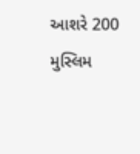આશરે 200 મુસ્લિમ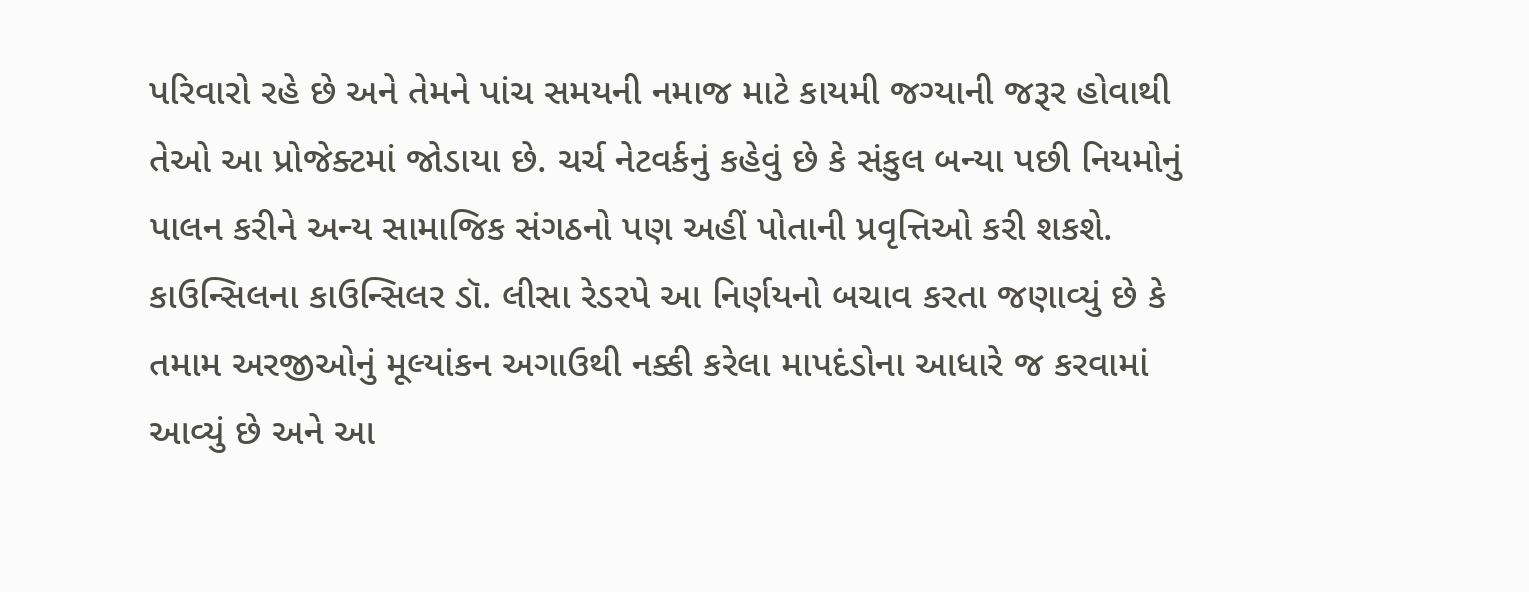પરિવારો રહે છે અને તેમને પાંચ સમયની નમાજ માટે કાયમી જગ્યાની જરૂર હોવાથી તેઓ આ પ્રોજેક્ટમાં જોડાયા છે. ચર્ચ નેટવર્કનું કહેવું છે કે સંકુલ બન્યા પછી નિયમોનું પાલન કરીને અન્ય સામાજિક સંગઠનો પણ અહીં પોતાની પ્રવૃત્તિઓ કરી શકશે. કાઉન્સિલના કાઉન્સિલર ડૉ. લીસા રેડરપે આ નિર્ણયનો બચાવ કરતા જણાવ્યું છે કે તમામ અરજીઓનું મૂલ્યાંકન અગાઉથી નક્કી કરેલા માપદંડોના આધારે જ કરવામાં આવ્યું છે અને આ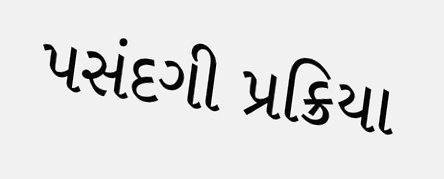પસંદગી પ્રક્રિયા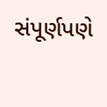સંપૂર્ણપણે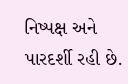નિષ્પક્ષ અને પારદર્શી રહી છે.